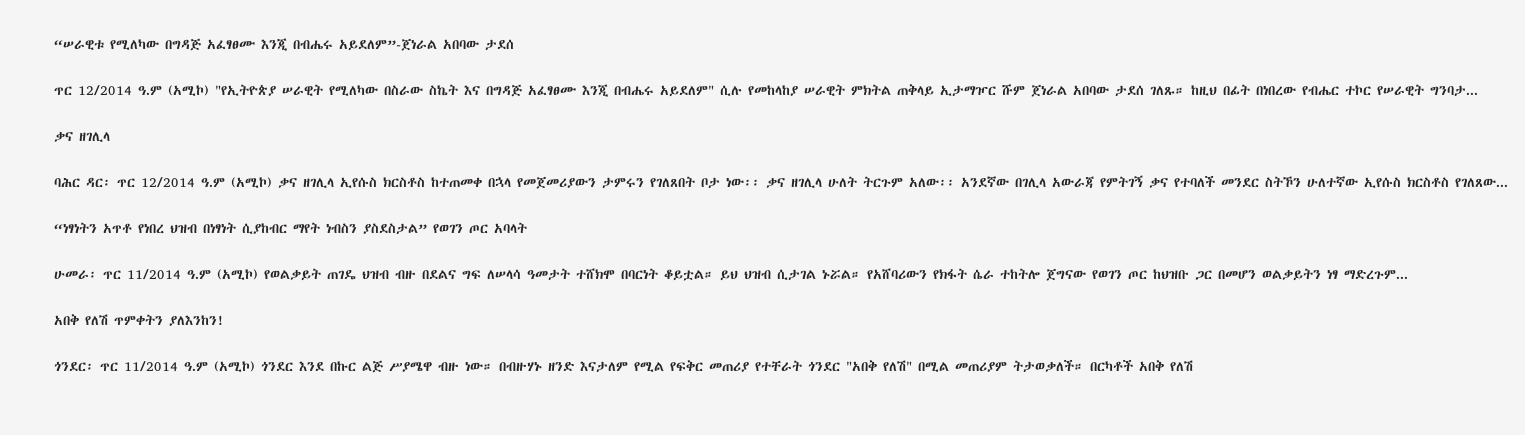“ሠራዊቱ የሚለካው በግዳጅ አፈፃፀሙ እንጂ በብሔሩ አይደለም”-ጀነራል አበባው ታደሰ

ጥር 12/2014 ዓ.ም (አሚኮ) "የኢትዮጵያ ሠራዊት የሚለካው በስራው ስኬት እና በግዳጅ አፈፃፀሙ እንጂ በብሔሩ አይደለም" ሲሉ የመከላከያ ሠራዊት ምክትል ጠቅላይ ኢታማዦር ሹም ጀነራል አበባው ታደሰ ገለጹ። ከዚህ በፊት በነበረው የብሔር ተኮር የሠራዊት ግንባታ...

ቃና ዘገሊላ

ባሕር ዳር፡ ጥር 12/2014 ዓ.ም (አሚኮ) ቃና ዘገሊላ ኢየሱስ ክርስቶስ ከተጠመቀ በኋላ የመጀመሪያውን ታምሩን የገለጸበት ቦታ ነው፡፡ ቃና ዘገሊላ ሁለት ትርጉም አለው፡፡ አንደኛው በገሊላ አውራጃ የምትገኝ ቃና የተባለች መንደር ስትኾን ሁለተኛው ኢየሱስ ክርስቶስ የገለጸው...

“ነፃነትን አጥቶ የነበረ ህዝብ በነፃነት ሲያከብር ማየት ነብስን ያስደስታል” የወገን ጦር አባላት

ሁመራ፡ ጥር 11/2014 ዓ.ም (አሚኮ) የወልቃይት ጠገዴ ህዝብ ብዙ በደልና ግፍ ለሠላሳ ዓመታት ተሸክሞ በባርነት ቆይቷል። ይህ ህዝብ ሲታገል ኑሯል። የአሸባሪውን የክፋት ሴራ ተከትሎ ጀግናው የወገን ጦር ከህዝቡ ጋር በመሆን ወልቃይትን ነፃ ማድረጉም...

አበቅ የለሽ ጥምቀትን ያለእንከን!

ጎንደር፡ ጥር 11/2014 ዓ.ም (አሚኮ) ጎንደር እንደ በኩር ልጅ ሥያሜዋ ብዙ ነው። በብዙሃኑ ዘንድ እናታለም የሚል የፍቅር መጠሪያ የተቸራት ጎንደር "አበቅ የለሽ" በሚል መጠሪያም ትታወቃለች። በርካቶች አበቅ የለሽ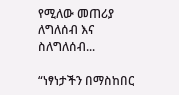የሚለው መጠሪያ ለግለሰብ እና ስለግለሰብ...

“ነፃነታችን በማስከበር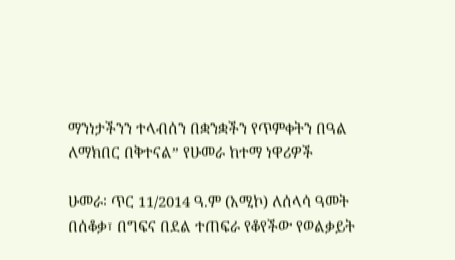ማንነታችንን ተላብሰን በቋንቋችን የጥምቀትን በዓል ለማክበር በቅተናል” የሁመራ ከተማ ነዋሪዎች

ሁመራ፡ ጥር 11/2014 ዓ.ም (አሚኮ) ለሰላሳ ዓመት በሰቆቃ፣ በግፍና በደል ተጠፍራ የቆየችው የወልቃይት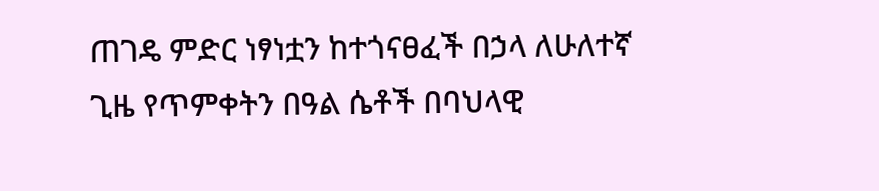ጠገዴ ምድር ነፃነቷን ከተጎናፀፈች በኃላ ለሁለተኛ ጊዜ የጥምቀትን በዓል ሴቶች በባህላዊ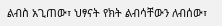ልብስ አጊጠው፣ ህፃናት የክት ልብሳቸውን ለብሰው፣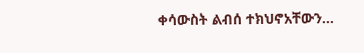ቀሳውስት ልብሰ ተክህኖአቸውን...